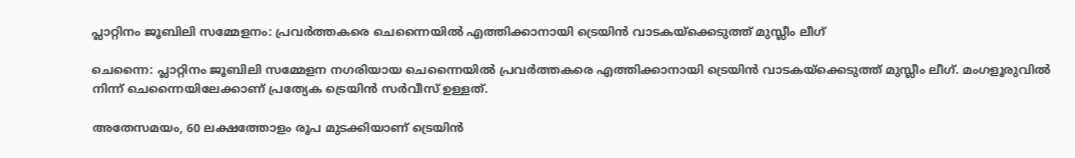പ്ലാറ്റിനം ജൂബിലി സമ്മേളനം: പ്രവര്‍ത്തകരെ ചെന്നൈയില്‍ എത്തിക്കാനായി ട്രെയിന്‍ വാടകയ്‌ക്കെടുത്ത് മുസ്ലീം ലീഗ്‌

ചെന്നൈ: പ്ലാറ്റിനം ജൂബിലി സമ്മേളന നഗരിയായ ചെന്നൈയില്‍ പ്രവര്‍ത്തകരെ എത്തിക്കാനായി ട്രെയിന്‍ വാടകയ്‌ക്കെടുത്ത് മുസ്ലീം ലീഗ്. മംഗളൂരുവില്‍ നിന്ന് ചെന്നൈയിലേക്കാണ് പ്രത്യേക ട്രെയിന്‍ സര്‍വീസ് ഉള്ളത്.

അതേസമയം, 60 ലക്ഷത്തോളം രൂപ മുടക്കിയാണ് ട്രെയിന്‍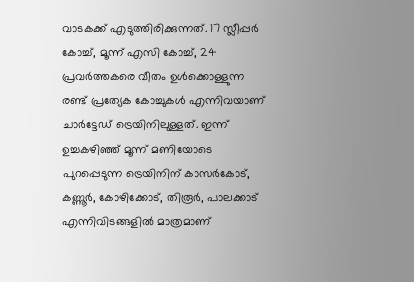വാടകക്ക് എടുത്തിരിക്കുന്നത്. 17 സ്ലീപ്പര്‍ കോച്ച്, മൂന്ന് എസി കോച്ച്, 24 പ്രവര്‍ത്തകരെ വീതം ഉള്‍ക്കൊള്ളുന്ന രണ്ട് പ്രത്യേക കോച്ചുകള്‍ എന്നിവയാണ് ചാര്‍ട്ടേഡ് ട്രെയിനിലുള്ളത്. ഇന്ന് ഉച്ചകഴിഞ്ഞ് മൂന്ന് മണിയോടെ പുറപ്പെടുന്ന ട്രെയിനിന് കാസര്‍കോട്, കണ്ണൂര്‍, കോഴിക്കോട്, തിരൂര്‍, പാലക്കാട് എന്നിവിടങ്ങളില്‍ മാത്രമാണ്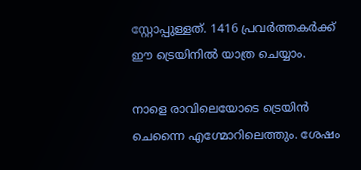സ്റ്റോപ്പുള്ളത്. 1416 പ്രവര്‍ത്തകര്‍ക്ക് ഈ ട്രെയിനില്‍ യാത്ര ചെയ്യാം.

നാളെ രാവിലെയോടെ ട്രെയിന്‍ ചെന്നൈ എഗ്മോറിലെത്തും. ശേഷം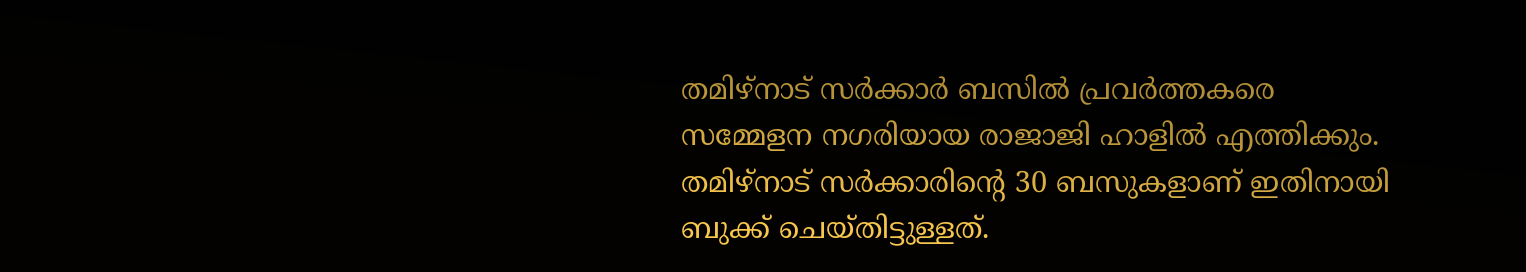തമിഴ്‌നാട് സര്‍ക്കാര്‍ ബസില്‍ പ്രവര്‍ത്തകരെ സമ്മേളന നഗരിയായ രാജാജി ഹാളില്‍ എത്തിക്കും. തമിഴ്‌നാട് സര്‍ക്കാരിന്റെ 30 ബസുകളാണ് ഇതിനായി ബുക്ക് ചെയ്തിട്ടുള്ളത്.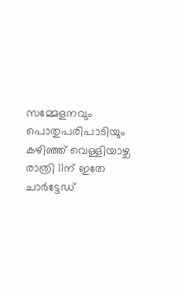സമ്മേളനവും പൊതുപരിപാടിയും കഴിഞ്ഞ് വെള്ളിയാഴ്ച രാത്രി 11ന് ഇതേ ചാര്‍ട്ടേഡ്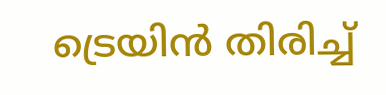ട്രെയിന്‍ തിരിച്ച്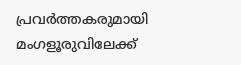പ്രവര്‍ത്തകരുമായി മംഗളൂരുവിലേക്ക്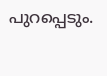പുറപ്പെടും.